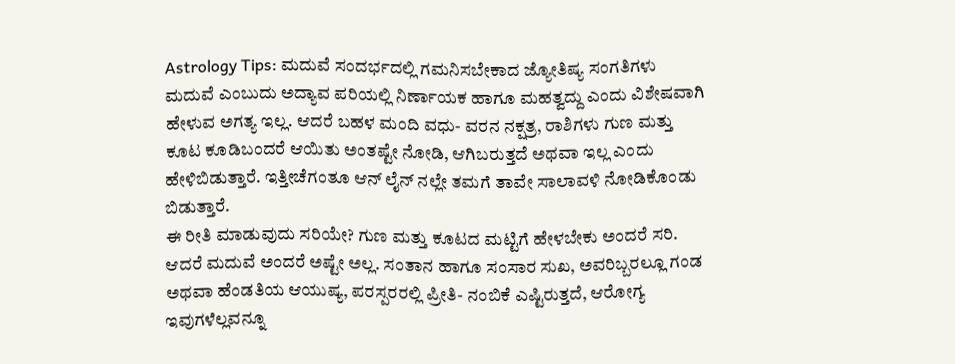Astrology Tips: ಮದುವೆ ಸಂದರ್ಭದಲ್ಲಿ ಗಮನಿಸಬೇಕಾದ ಜ್ಯೋತಿಷ್ಯ ಸಂಗತಿಗಳು
ಮದುವೆ ಎಂಬುದು ಅದ್ಯಾವ ಪರಿಯಲ್ಲಿ ನಿರ್ಣಾಯಕ ಹಾಗೂ ಮಹತ್ವದ್ದು ಎಂದು ವಿಶೇಷವಾಗಿ ಹೇಳುವ ಅಗತ್ಯ ಇಲ್ಲ. ಆದರೆ ಬಹಳ ಮಂದಿ ವಧು- ವರನ ನಕ್ಷತ್ರ, ರಾಶಿಗಳು ಗುಣ ಮತ್ತು ಕೂಟ ಕೂಡಿಬಂದರೆ ಆಯಿತು ಅಂತಷ್ಟೇ ನೋಡಿ, ಆಗಿಬರುತ್ತದೆ ಅಥವಾ ಇಲ್ಲ ಎಂದು ಹೇಳಿಬಿಡುತ್ತಾರೆ. ಇತ್ತೀಚೆಗಂತೂ ಆನ್ ಲೈನ್ ನಲ್ಲೇ ತಮಗೆ ತಾವೇ ಸಾಲಾವಳಿ ನೋಡಿಕೊಂಡು ಬಿಡುತ್ತಾರೆ.
ಈ ರೀತಿ ಮಾಡುವುದು ಸರಿಯೇ? ಗುಣ ಮತ್ತು ಕೂಟದ ಮಟ್ಟಿಗೆ ಹೇಳಬೇಕು ಅಂದರೆ ಸರಿ. ಆದರೆ ಮದುವೆ ಅಂದರೆ ಅಷ್ಟೇ ಅಲ್ಲ. ಸಂತಾನ ಹಾಗೂ ಸಂಸಾರ ಸುಖ, ಅವರಿಬ್ಬರಲ್ಲೂ ಗಂಡ ಅಥವಾ ಹೆಂಡತಿಯ ಆಯುಷ್ಯ, ಪರಸ್ಪರರಲ್ಲಿ ಪ್ರೀತಿ- ನಂಬಿಕೆ ಎಷ್ಟಿರುತ್ತದೆ, ಆರೋಗ್ಯ ಇವುಗಳೆಲ್ಲವನ್ನೂ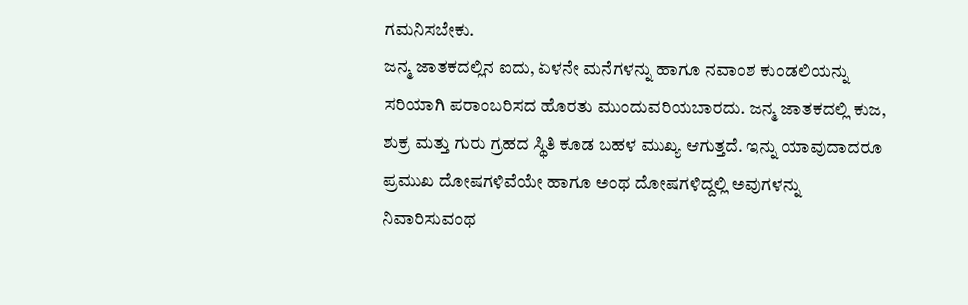ಗಮನಿಸಬೇಕು.
ಜನ್ಮ ಜಾತಕದಲ್ಲಿನ ಐದು, ಏಳನೇ ಮನೆಗಳನ್ನು ಹಾಗೂ ನವಾಂಶ ಕುಂಡಲಿಯನ್ನು ಸರಿಯಾಗಿ ಪರಾಂಬರಿಸದ ಹೊರತು ಮುಂದುವರಿಯಬಾರದು. ಜನ್ಮ ಜಾತಕದಲ್ಲಿ ಕುಜ, ಶುಕ್ರ ಮತ್ತು ಗುರು ಗ್ರಹದ ಸ್ಥಿತಿ ಕೂಡ ಬಹಳ ಮುಖ್ಯ ಆಗುತ್ತದೆ. ಇನ್ನು ಯಾವುದಾದರೂ ಪ್ರಮುಖ ದೋಷಗಳಿವೆಯೇ ಹಾಗೂ ಅಂಥ ದೋಷಗಳಿದ್ದಲ್ಲಿ ಅವುಗಳನ್ನು ನಿವಾರಿಸುವಂಥ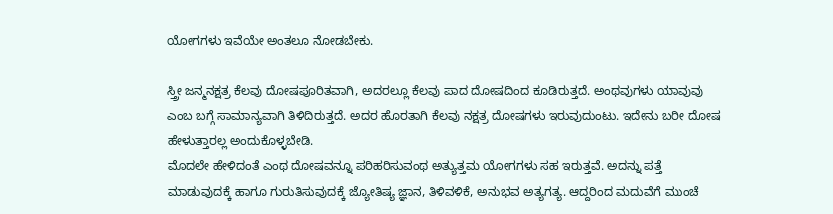ಯೋಗಗಳು ಇವೆಯೇ ಅಂತಲೂ ನೋಡಬೇಕು.

ಸ್ತ್ರೀ ಜನ್ಮನಕ್ಷತ್ರ ಕೆಲವು ದೋಷಪೂರಿತವಾಗಿ, ಅದರಲ್ಲೂ ಕೆಲವು ಪಾದ ದೋಷದಿಂದ ಕೂಡಿರುತ್ತದೆ. ಅಂಥವುಗಳು ಯಾವುವು ಎಂಬ ಬಗ್ಗೆ ಸಾಮಾನ್ಯವಾಗಿ ತಿಳಿದಿರುತ್ತದೆ. ಅದರ ಹೊರತಾಗಿ ಕೆಲವು ನಕ್ಷತ್ರ ದೋಷಗಳು ಇರುವುದುಂಟು. ಇದೇನು ಬರೀ ದೋಷ ಹೇಳುತ್ತಾರಲ್ಲ ಅಂದುಕೊಳ್ಳಬೇಡಿ.
ಮೊದಲೇ ಹೇಳಿದಂತೆ ಎಂಥ ದೋಷವನ್ನೂ ಪರಿಹರಿಸುವಂಥ ಅತ್ಯುತ್ತಮ ಯೋಗಗಳು ಸಹ ಇರುತ್ತವೆ. ಅದನ್ನು ಪತ್ತೆ ಮಾಡುವುದಕ್ಕೆ ಹಾಗೂ ಗುರುತಿಸುವುದಕ್ಕೆ ಜ್ಯೋತಿಷ್ಯ ಜ್ಞಾನ, ತಿಳಿವಳಿಕೆ, ಅನುಭವ ಅತ್ಯಗತ್ಯ. ಆದ್ದರಿಂದ ಮದುವೆಗೆ ಮುಂಚೆ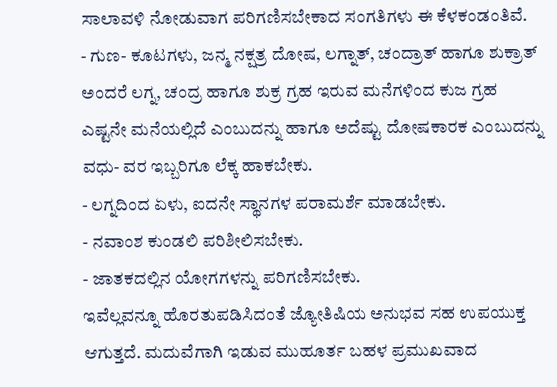ಸಾಲಾವಳಿ ನೋಡುವಾಗ ಪರಿಗಣಿಸಬೇಕಾದ ಸಂಗತಿಗಳು ಈ ಕೆಳಕಂಡಂತಿವೆ.
- ಗುಣ- ಕೂಟಗಳು, ಜನ್ಮ ನಕ್ಷತ್ರ ದೋಷ, ಲಗ್ನಾತ್, ಚಂದ್ರಾತ್ ಹಾಗೂ ಶುಕ್ರಾತ್ ಅಂದರೆ ಲಗ್ನ, ಚಂದ್ರ ಹಾಗೂ ಶುಕ್ರ ಗ್ರಹ ಇರುವ ಮನೆಗಳಿಂದ ಕುಜ ಗ್ರಹ ಎಷ್ಟನೇ ಮನೆಯಲ್ಲಿದೆ ಎಂಬುದನ್ನು ಹಾಗೂ ಅದೆಷ್ಟು ದೋಷಕಾರಕ ಎಂಬುದನ್ನು ವಧು- ವರ ಇಬ್ಬರಿಗೂ ಲೆಕ್ಕ ಹಾಕಬೇಕು.
- ಲಗ್ನದಿಂದ ಏಳು, ಐದನೇ ಸ್ಥಾನಗಳ ಪರಾಮರ್ಶೆ ಮಾಡಬೇಕು.
- ನವಾಂಶ ಕುಂಡಲಿ ಪರಿಶೀಲಿಸಬೇಕು.
- ಜಾತಕದಲ್ಲಿನ ಯೋಗಗಳನ್ನು ಪರಿಗಣಿಸಬೇಕು.
ಇವೆಲ್ಲವನ್ನೂ ಹೊರತುಪಡಿಸಿದಂತೆ ಜ್ಯೋತಿಷಿಯ ಅನುಭವ ಸಹ ಉಪಯುಕ್ತ ಆಗುತ್ತದೆ. ಮದುವೆಗಾಗಿ ಇಡುವ ಮುಹೂರ್ತ ಬಹಳ ಪ್ರಮುಖವಾದ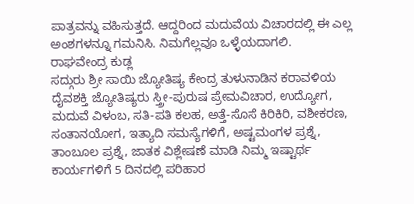ಪಾತ್ರವನ್ನು ವಹಿಸುತ್ತದೆ. ಆದ್ದರಿಂದ ಮದುವೆಯ ವಿಚಾರದಲ್ಲಿ ಈ ಎಲ್ಲ ಅಂಶಗಳನ್ನೂ ಗಮನಿಸಿ. ನಿಮಗೆಲ್ಲವೂ ಒಳ್ಳೆಯದಾಗಲಿ.
ರಾಘವೇಂದ್ರ ಕುಡ್ಲ
ಸದ್ಗುರು ಶ್ರೀ ಸಾಯಿ ಜ್ಯೋತಿಷ್ಯ ಕೇಂದ್ರ ತುಳುನಾಡಿನ ಕರಾವಳಿಯ ದೈವಶಕ್ತಿ ಜ್ಯೋತಿಷ್ಯರು ಸ್ತ್ರೀ-ಪುರುಷ ಪ್ರೇಮವಿಚಾರ, ಉದ್ಯೋಗ, ಮದುವೆ ವಿಳಂಬ, ಸತಿ-ಪತಿ ಕಲಹ, ಅತ್ತೆ-ಸೊಸೆ ಕಿರಿಕಿರಿ, ವಶೀಕರಣ, ಸಂತಾನಯೋಗ, ಇತ್ಯಾದಿ ಸಮಸ್ಯೆಗಳಿಗೆ, ಅಷ್ಟಮಂಗಳ ಪ್ರಶ್ನೆ, ತಾಂಬೂಲ ಪ್ರಶ್ನೆ, ಜಾತಕ ವಿಶ್ಲೇಷಣೆ ಮಾಡಿ ನಿಮ್ಮ ಇಷ್ಟಾರ್ಥ ಕಾರ್ಯಗಳಿಗೆ 5 ದಿನದಲ್ಲಿ ಪರಿಹಾರ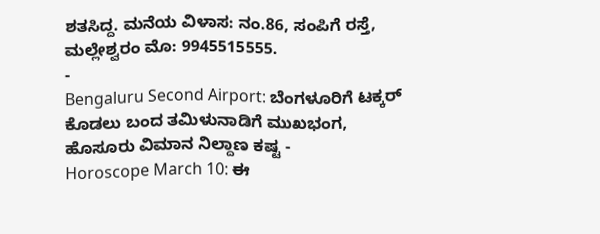ಶತಸಿದ್ದ. ಮನೆಯ ವಿಳಾಸ: ನಂ.86, ಸಂಪಿಗೆ ರಸ್ತೆ, ಮಲ್ಲೇಶ್ವರಂ ಮೊ: 9945515555.
-
Bengaluru Second Airport: ಬೆಂಗಳೂರಿಗೆ ಟಕ್ಕರ್ ಕೊಡಲು ಬಂದ ತಮಿಳುನಾಡಿಗೆ ಮುಖಭಂಗ, ಹೊಸೂರು ವಿಮಾನ ನಿಲ್ದಾಣ ಕಷ್ಟ -
Horoscope March 10: ಈ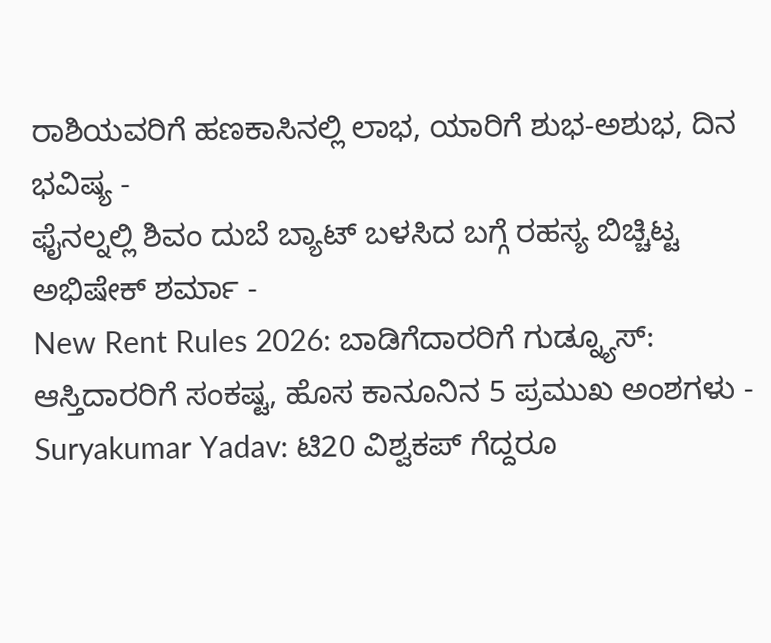ರಾಶಿಯವರಿಗೆ ಹಣಕಾಸಿನಲ್ಲಿ ಲಾಭ, ಯಾರಿಗೆ ಶುಭ-ಅಶುಭ, ದಿನ ಭವಿಷ್ಯ -
ಫೈನಲ್ನಲ್ಲಿ ಶಿವಂ ದುಬೆ ಬ್ಯಾಟ್ ಬಳಸಿದ ಬಗ್ಗೆ ರಹಸ್ಯ ಬಿಚ್ಚಿಟ್ಟ ಅಭಿಷೇಕ್ ಶರ್ಮಾ -
New Rent Rules 2026: ಬಾಡಿಗೆದಾರರಿಗೆ ಗುಡ್ನ್ಯೂಸ್: ಆಸ್ತಿದಾರರಿಗೆ ಸಂಕಷ್ಟ, ಹೊಸ ಕಾನೂನಿನ 5 ಪ್ರಮುಖ ಅಂಶಗಳು -
Suryakumar Yadav: ಟಿ20 ವಿಶ್ವಕಪ್ ಗೆದ್ದರೂ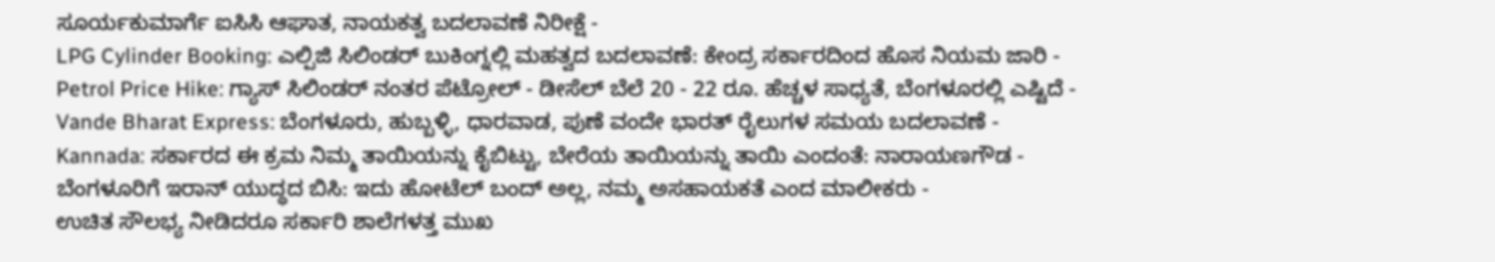ಸೂರ್ಯಕುಮಾರ್ಗೆ ಐಸಿಸಿ ಆಘಾತ, ನಾಯಕತ್ವ ಬದಲಾವಣೆ ನಿರೀಕ್ಷೆ -
LPG Cylinder Booking: ಎಲ್ಪಿಜಿ ಸಿಲಿಂಡರ್ ಬುಕಿಂಗ್ನಲ್ಲಿ ಮಹತ್ವದ ಬದಲಾವಣೆ: ಕೇಂದ್ರ ಸರ್ಕಾರದಿಂದ ಹೊಸ ನಿಯಮ ಜಾರಿ -
Petrol Price Hike: ಗ್ಯಾಸ್ ಸಿಲಿಂಡರ್ ನಂತರ ಪೆಟ್ರೋಲ್ - ಡೀಸೆಲ್ ಬೆಲೆ 20 - 22 ರೂ. ಹೆಚ್ಚಳ ಸಾಧ್ಯತೆ, ಬೆಂಗಳೂರಲ್ಲಿ ಎಷ್ಟಿದೆ -
Vande Bharat Express: ಬೆಂಗಳೂರು, ಹುಬ್ಬಳ್ಳಿ, ಧಾರವಾಡ, ಪುಣೆ ವಂದೇ ಭಾರತ್ ರೈಲುಗಳ ಸಮಯ ಬದಲಾವಣೆ -
Kannada: ಸರ್ಕಾರದ ಈ ಕ್ರಮ ನಿಮ್ಮ ತಾಯಿಯನ್ನು ಕೈಬಿಟ್ಟು, ಬೇರೆಯ ತಾಯಿಯನ್ನು ತಾಯಿ ಎಂದಂತೆ: ನಾರಾಯಣಗೌಡ -
ಬೆಂಗಳೂರಿಗೆ ಇರಾನ್ ಯುದ್ಧದ ಬಿಸಿ: ಇದು ಹೋಟೆಲ್ ಬಂದ್ ಅಲ್ಲ, ನಮ್ಮ ಅಸಹಾಯಕತೆ ಎಂದ ಮಾಲೀಕರು -
ಉಚಿತ ಸೌಲಭ್ಯ ನೀಡಿದರೂ ಸರ್ಕಾರಿ ಶಾಲೆಗಳತ್ತ ಮುಖ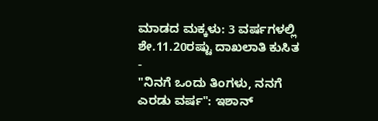ಮಾಡದ ಮಕ್ಕಳು: 3 ವರ್ಷಗಳಲ್ಲಿ ಶೇ.11.20ರಷ್ಟು ದಾಖಲಾತಿ ಕುಸಿತ -
"ನಿನಗೆ ಒಂದು ತಿಂಗಳು, ನನಗೆ ಎರಡು ವರ್ಷ": ಇಶಾನ್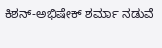ಕಿಶನ್-ಅಭಿಷೇಕ್ ಶರ್ಮಾ ನಡುವೆ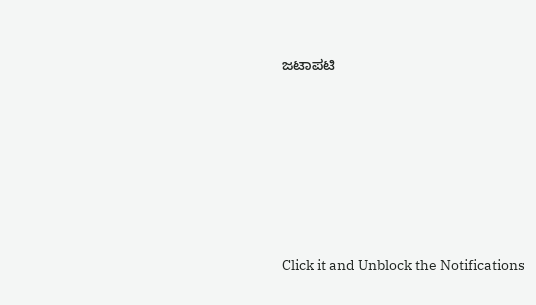ಜಟಾಪಟಿ












Click it and Unblock the Notifications